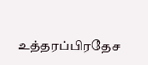உத்தரப்பிரதேச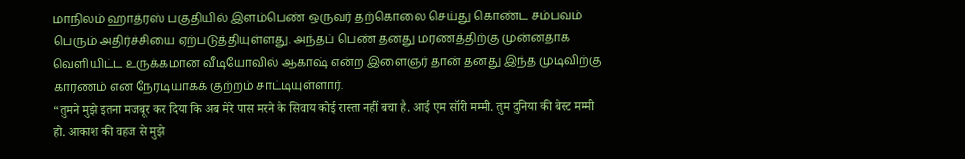மாநிலம் ஹாத்ரஸ் பகுதியில் இளம்பெண் ஒருவர் தற்கொலை செய்து கொண்ட சம்பவம் பெரும் அதிர்ச்சியை ஏற்படுத்தியுள்ளது. அந்தப் பெண் தனது மரணத்திற்கு முன்னதாக வெளியிட்ட உருக்கமான வீடியோவில் ஆகாஷ் என்ற இளைஞர் தான் தனது இந்த முடிவிற்கு காரணம் என நேரடியாகக் குற்றம் சாட்டியுள்ளார்.
“तुमने मुझे इतना मजबूर कर दिया कि अब मेरे पास मरने के सिवाय कोई रास्ता नहीं बचा है. आई एम सॉरी मम्मी. तुम दुनिया की बेस्ट मम्मी हो. आकाश की वहज से मुझे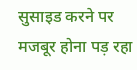सुसाइड करने पर मजबूर होना पड़ रहा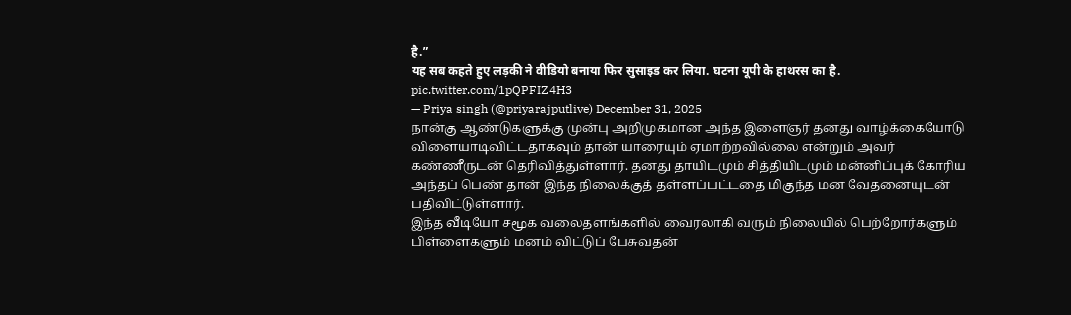है.”
यह सब कहते हुए लड़की ने वीडियो बनाया फिर सुसाइड कर लिया. घटना यूपी के हाथरस का है. pic.twitter.com/1pQPFIZ4H3
— Priya singh (@priyarajputlive) December 31, 2025
நான்கு ஆண்டுகளுக்கு முன்பு அறிமுகமான அந்த இளைஞர் தனது வாழ்க்கையோடு விளையாடிவிட்டதாகவும் தான் யாரையும் ஏமாற்றவில்லை என்றும் அவர் கண்ணீருடன் தெரிவித்துள்ளார். தனது தாயிடமும் சித்தியிடமும் மன்னிப்புக் கோரிய அந்தப் பெண் தான் இந்த நிலைக்குத் தள்ளப்பட்டதை மிகுந்த மன வேதனையுடன் பதிவிட்டுள்ளார்.
இந்த வீடியோ சமூக வலைதளங்களில் வைரலாகி வரும் நிலையில் பெற்றோர்களும் பிள்ளைகளும் மனம் விட்டுப் பேசுவதன்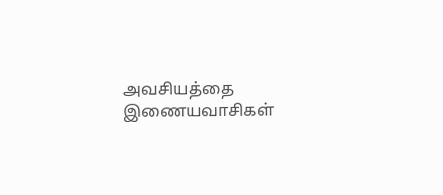அவசியத்தை இணையவாசிகள்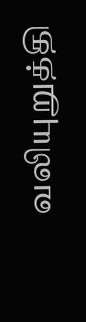வலியுறுத்தி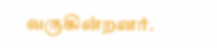வருகின்றனர்.